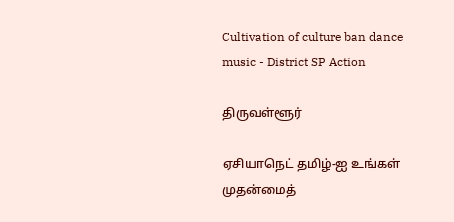Cultivation of culture ban dance music - District SP Action

திருவள்ளூர்

ஏசியாநெட் தமிழ்-ஐ உங்கள் முதன்மைத்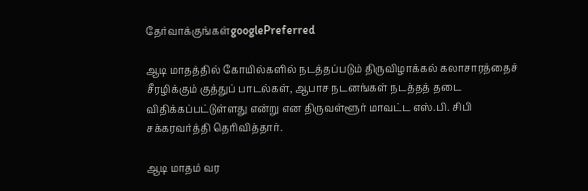தேர்வாக்குங்கள்googlePreferred

ஆடி மாதத்தில் கோயில்களில் நடத்தப்படும் திருவிழாக்கல் கலாசாரத்தைச் சீரழிக்கும் குத்துப் பாடல்கள், ஆபாச நடனங்கள் நடத்தத் தடை விதிக்கப்பட்டுள்ளது என்று என திருவள்ளூர் மாவட்ட எஸ்.பி. சிபி சக்கரவர்த்தி தெரிவித்தார்.

ஆடி மாதம் வர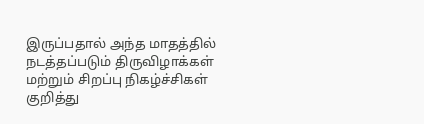இருப்பதால் அந்த மாதத்தில் நடத்தப்படும் திருவிழாக்கள் மற்றும் சிறப்பு நிகழ்ச்சிகள் குறித்து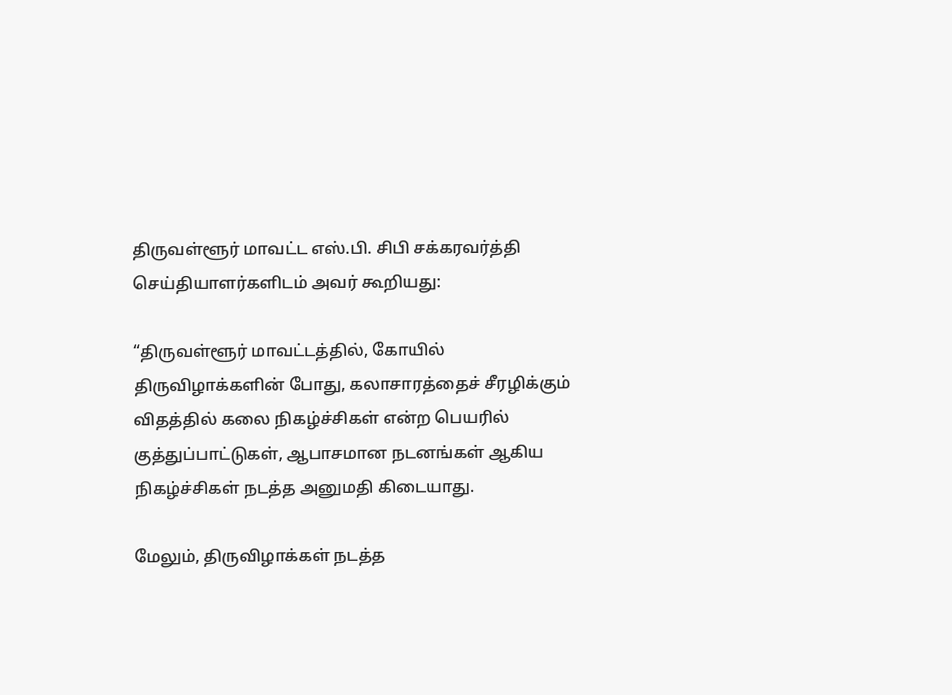திருவள்ளூர் மாவட்ட எஸ்.பி. சிபி சக்கரவர்த்தி செய்தியாளர்களிடம் அவர் கூறியது:

“திருவள்ளூர் மாவட்டத்தில், கோயில் திருவிழாக்களின் போது, கலாசாரத்தைச் சீரழிக்கும் விதத்தில் கலை நிகழ்ச்சிகள் என்ற பெயரில் குத்துப்பாட்டுகள், ஆபாசமான நடனங்கள் ஆகிய நிகழ்ச்சிகள் நடத்த அனுமதி கிடையாது.

மேலும், திருவிழாக்கள் நடத்த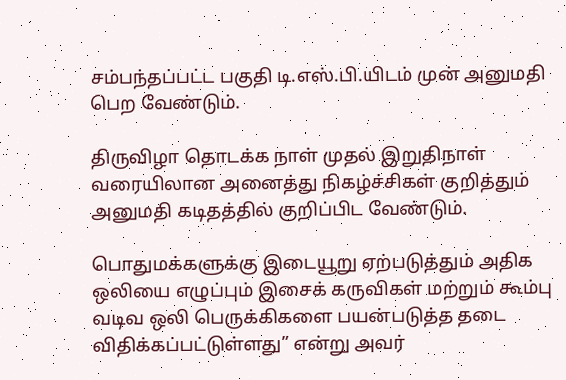சம்பந்தப்பட்ட பகுதி டி.எஸ்.பி.யிடம் முன் அனுமதி பெற வேண்டும்.

திருவிழா தொடக்க நாள் முதல் இறுதிநாள் வரையிலான அனைத்து நிகழ்ச்சிகள் குறித்தும் அனுமதி கடிதத்தில் குறிப்பிட வேண்டும்.

பொதுமக்களுக்கு இடையூறு ஏற்படுத்தும் அதிக ஒலியை எழுப்பும் இசைக் கருவிகள் மற்றும் கூம்பு வடிவ ஒலி பெருக்கிகளை பயன்படுத்த தடை விதிக்கப்பட்டுள்ளது” என்று அவர்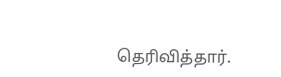தெரிவித்தார்.